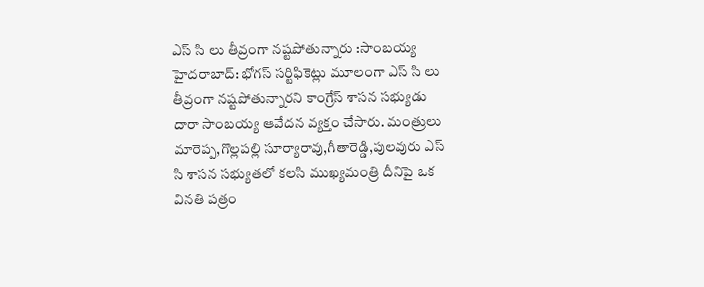ఎస్ సి లు తీవ్రంగా నష్టపోతున్నారు :సాంబయ్య
హైదరాబాద్: భోగస్ సర్టిఫికెట్లు మూలంగా ఎస్ సి లు తీవ్రంగా నష్టపోతున్నారని కాంగ్రేస్ శాసన సభ్యుడు దారా సాంబయ్య ఆవేదన వ్యక్తం చేసారు. మంత్రులు మారెప్ప,గొల్లపల్లి సూర్యారావు,గీతారెడ్డి,పులవురు ఎస్ సి శాసన సభ్యుతలో కలసి ముఖ్యమంత్రి దీనిపై ఒక వినతి పత్రం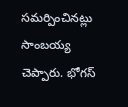సమర్పించినట్లు సాంబయ్య చెప్పారు. భోగస్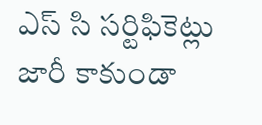ఎస్ సి సర్టిఫికెట్లు జారీ కాకుండా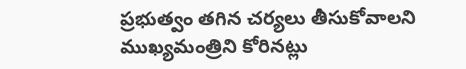ప్రభుత్వం తగిన చర్యలు తీసుకోవాలని ముఖ్యమంత్రిని కోరినట్లు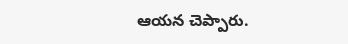ఆయన చెప్పారు.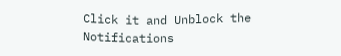Click it and Unblock the Notifications